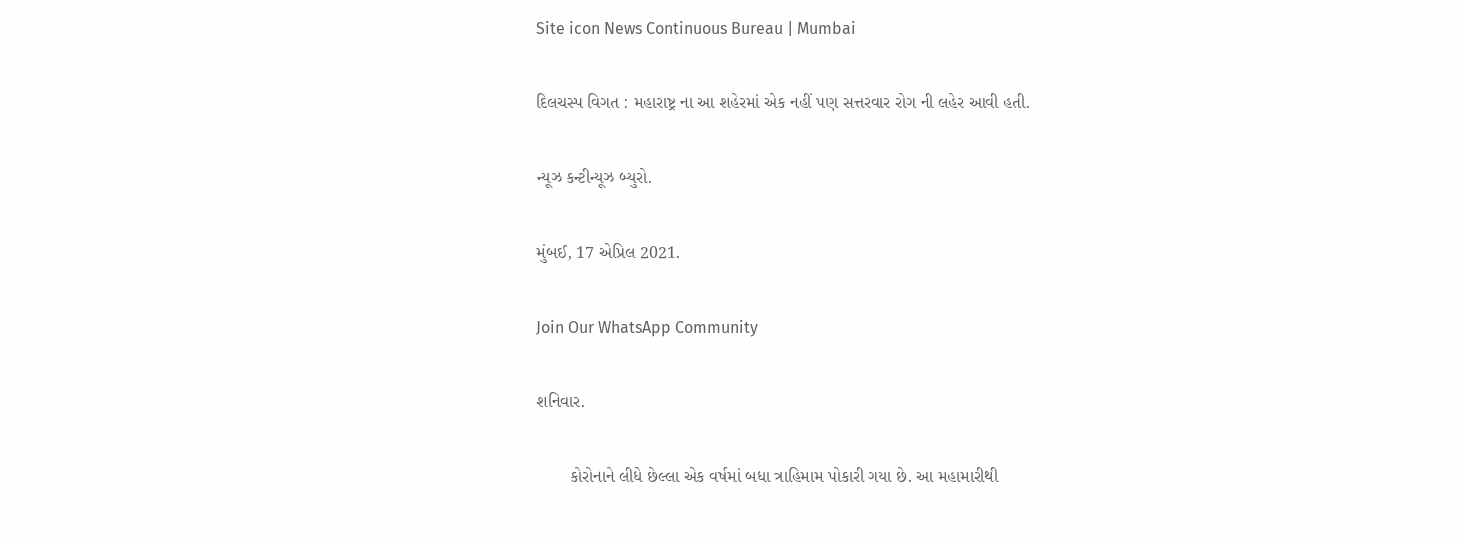Site icon News Continuous Bureau | Mumbai

દિલચસ્પ વિગત : મહારાષ્ટ્ર ના આ શહેરમાં એક નહીં પણ સત્તરવાર રોગ ની લહેર આવી હતી.

ન્યૂઝ કન્ટીન્યૂઝ બ્યુરો.

મુંબઈ, 17 એપ્રિલ 2021.

Join Our WhatsApp Community

શનિવાર.

       કોરોનાને લીધે છેલ્લા એક વર્ષમાં બધા ત્રાહિમામ પોકારી ગયા છે. આ મહામારીથી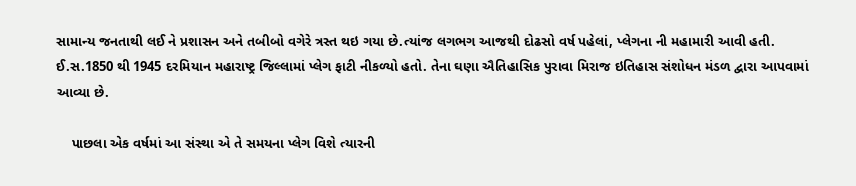સામાન્ય જનતાથી લઈ ને પ્રશાસન અને તબીબો વગેરે ત્રસ્ત થઇ ગયા છે.ત્યાંજ લગભગ આજથી દોઢસો વર્ષ પહેલાં, પ્લેગના ની મહામારી આવી હતી. ઈ.સ.1850 થી 1945 દરમિયાન મહારાષ્ટ્ર જિલ્લામાં પ્લેગ ફાટી નીકળ્યો હતો. તેના ઘણા ઐતિહાસિક પુરાવા મિરાજ ઇતિહાસ સંશોધન મંડળ દ્વારા આપવામાં આવ્યા છે.

    પાછલા એક વર્ષમાં આ સંસ્થા એ તે સમયના પ્લેગ વિશે ત્યારની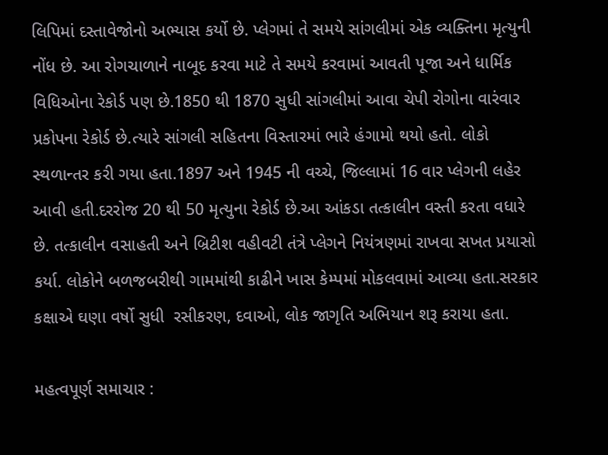લિપિમાં દસ્તાવેજોનો અભ્યાસ કર્યો છે. પ્લેગમાં તે સમયે સાંગલીમાં એક વ્યક્તિના મૃત્યુની નોંધ છે. આ રોગચાળાને નાબૂદ કરવા માટે તે સમયે કરવામાં આવતી પૂજા અને ધાર્મિક વિધિઓના રેકોર્ડ પણ છે.1850 થી 1870 સુધી સાંગલીમાં આવા ચેપી રોગોના વારંવાર પ્રકોપના રેકોર્ડ છે.ત્યારે સાંગલી સહિતના વિસ્તારમાં ભારે હંગામો થયો હતો. લોકો સ્થળાન્તર કરી ગયા હતા.1897 અને 1945 ની વચ્ચે, જિલ્લામાં 16 વાર પ્લેગની લહેર આવી હતી.દરરોજ 20 થી 50 મૃત્યુના રેકોર્ડ છે.આ આંકડા તત્કાલીન વસ્તી કરતા વધારે છે. તત્કાલીન વસાહતી અને બ્રિટીશ વહીવટી તંત્રે પ્લેગને નિયંત્રણમાં રાખવા સખત પ્રયાસો કર્યા. લોકોને બળજબરીથી ગામમાંથી કાઢીને ખાસ કેમ્પમાં મોકલવામાં આવ્યા હતા.સરકાર કક્ષાએ ઘણા વર્ષો સુધી  રસીકરણ, દવાઓ, લોક જાગૃતિ અભિયાન શરૂ કરાયા હતા.

મહત્વપૂર્ણ સમાચાર :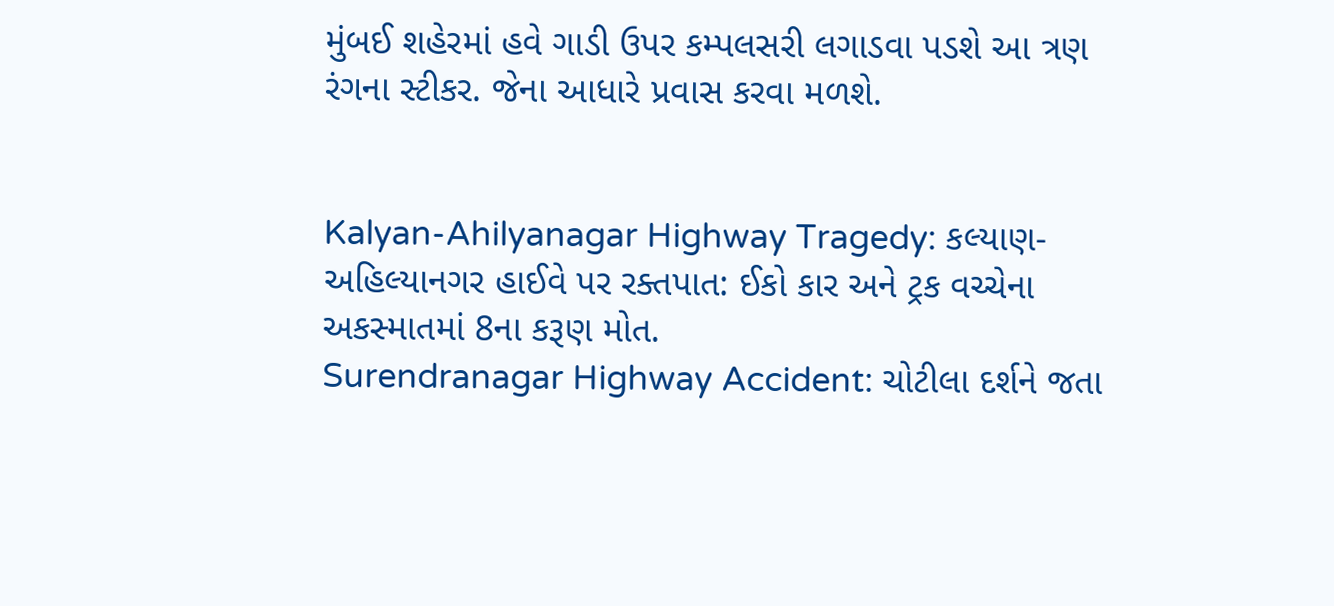મુંબઈ શહેરમાં હવે ગાડી ઉપર કમ્પલસરી લગાડવા પડશે આ ત્રણ રંગના સ્ટીકર. જેના આધારે પ્રવાસ કરવા મળશે.


Kalyan-Ahilyanagar Highway Tragedy: કલ્યાણ-અહિલ્યાનગર હાઈવે પર રક્તપાત: ઈકો કાર અને ટ્રક વચ્ચેના અકસ્માતમાં 8ના કરૂણ મોત.
Surendranagar Highway Accident: ચોટીલા દર્શને જતા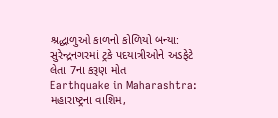શ્રદ્ધાળુઓ કાળનો કોળિયો બન્યા: સુરેન્દ્રનગરમાં ટ્રકે પદયાત્રીઓને અડફેટે લેતા 7ના કરૂણ મોત
Earthquake in Maharashtra: મહારાષ્ટ્રના વાશિમ,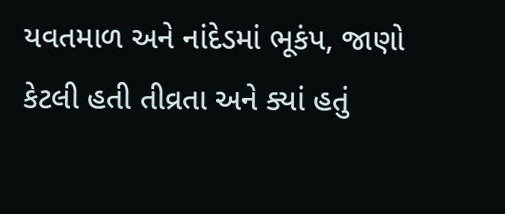યવતમાળ અને નાંદેડમાં ભૂકંપ, જાણો કેટલી હતી તીવ્રતા અને ક્યાં હતું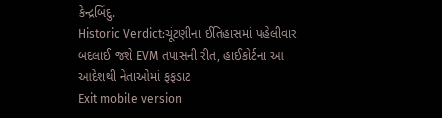કેન્દ્રબિંદુ.
Historic Verdict:ચૂંટણીના ઈતિહાસમાં પહેલીવાર બદલાઈ જશે EVM તપાસની રીત, હાઈકોર્ટના આ આદેશથી નેતાઓમાં ફફડાટ
Exit mobile version